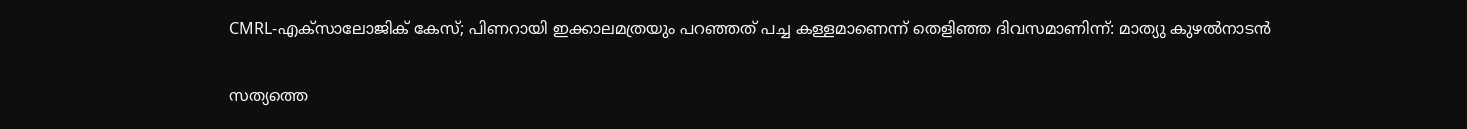CMRL-എക്സാലോജിക് കേസ്; പിണറായി ഇക്കാലമത്രയും പറഞ്ഞത് പച്ച കള്ളമാണെന്ന് തെളിഞ്ഞ ദിവസമാണിന്ന്: മാത്യു കുഴൽനാടൻ

സത്യത്തെ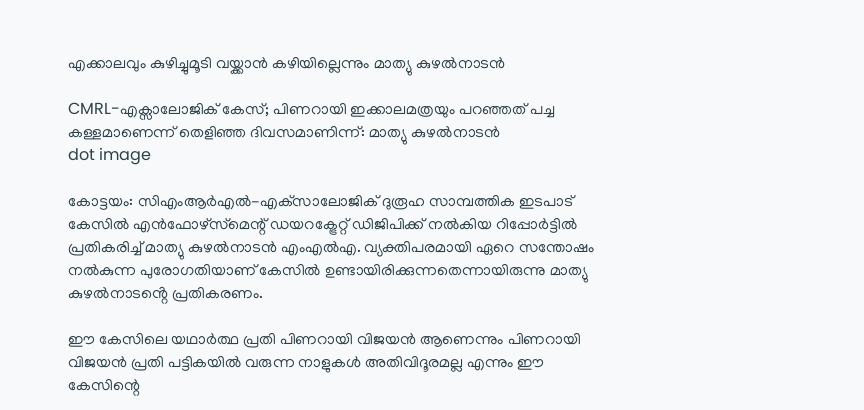എക്കാലവും കുഴിച്ചുമൂടി വയ്ക്കാന്‍ കഴിയില്ലെന്നും മാത്യു കുഴൽനാടൻ

CMRL-എക്സാലോജിക് കേസ്; പിണറായി ഇക്കാലമത്രയും പറഞ്ഞത് പച്ച കള്ളമാണെന്ന് തെളിഞ്ഞ ദിവസമാണിന്ന്: മാത്യു കുഴൽനാടൻ
dot image

കോട്ടയം: സിഎംആര്‍എല്‍-എക്‌സാലോജിക് ദുരൂഹ സാമ്പത്തിക ഇടപാട് കേസില്‍ എന്‍ഫോഴ്‌സ്‌മെന്റ് ഡയറക്ട്രേറ്റ് ഡിജിപിക്ക് നൽകിയ റിപ്പോർട്ടിൽ പ്രതികരിച്ച് മാത്യു കുഴല്‍നാടന്‍ എംഎൽഎ. വ്യക്തിപരമായി ഏറെ സന്തോഷം നല്‍കുന്ന പുരോഗതിയാണ് കേസിൽ ഉണ്ടായിരിക്കുന്നതെന്നായിരുന്നു മാത്യു കുഴൽനാടൻ്റെ പ്രതികരണം.

ഈ കേസിലെ യഥാര്‍ത്ഥ പ്രതി പിണറായി വിജയന്‍ ആണെന്നും പിണറായി വിജയന്‍ പ്രതി പട്ടികയില്‍ വരുന്ന നാളുകള്‍ അതിവിദൂരമല്ല എന്നും ഈ കേസിന്റെ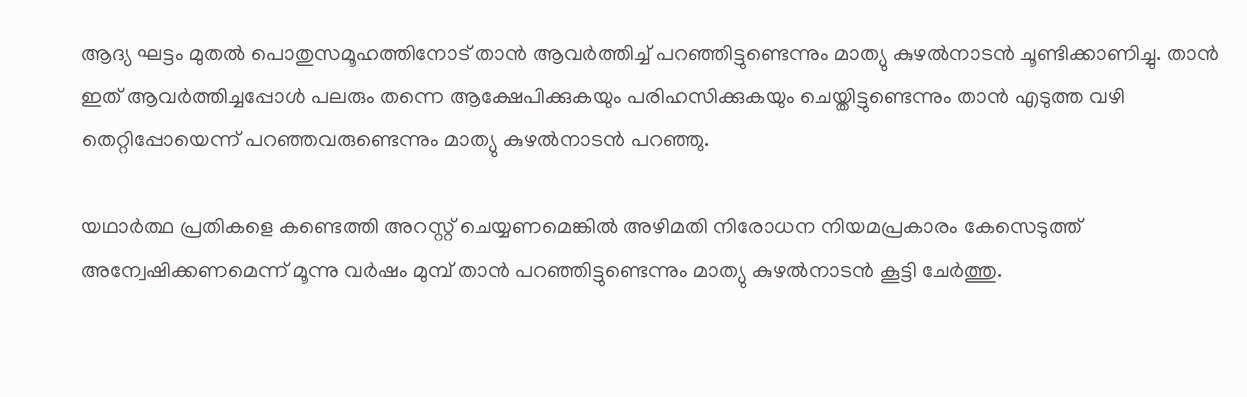ആദ്യ ഘട്ടം മുതല്‍ പൊതുസമൂഹത്തിനോട് താന്‍ ആവര്‍ത്തിച്ച് പറഞ്ഞിട്ടുണ്ടെന്നും മാത്യു കുഴൽനാടൻ ചൂണ്ടിക്കാണിച്ചു. താന്‍ ഇത് ആവര്‍ത്തിച്ചപ്പോള്‍ പലരും തന്നെ ആക്ഷേപിക്കുകയും പരിഹസിക്കുകയും ചെയ്തിട്ടുണ്ടെന്നും താന്‍ എടുത്ത വഴി തെറ്റിപ്പോയെന്ന് പറഞ്ഞവരുണ്ടെന്നും മാത്യു കുഴല്‍നാടന്‍ പറഞ്ഞു.

യഥാര്‍ത്ഥ പ്രതികളെ കണ്ടെത്തി അറസ്റ്റ് ചെയ്യണമെങ്കില്‍ അഴിമതി നിരോധന നിയമപ്രകാരം കേസെടുത്ത് അന്വേഷിക്കണമെന്ന് മൂന്നു വര്‍ഷം മുമ്പ് താന്‍ പറഞ്ഞിട്ടുണ്ടെന്നും മാത്യു കുഴല്‍നാടന്‍ കൂട്ടി ചേര്‍ത്തു.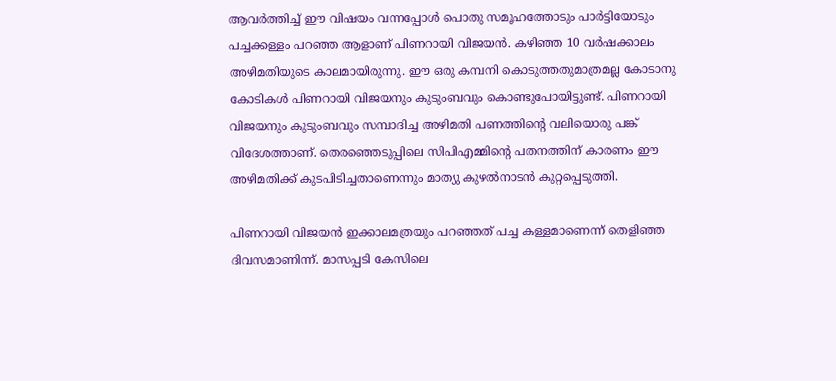ആവര്‍ത്തിച്ച് ഈ വിഷയം വന്നപ്പോള്‍ പൊതു സമൂഹത്തോടും പാര്‍ട്ടിയോടും പച്ചക്കള്ളം പറഞ്ഞ ആളാണ് പിണറായി വിജയന്‍. കഴിഞ്ഞ 10 വര്‍ഷക്കാലം അഴിമതിയുടെ കാലമായിരുന്നു. ഈ ഒരു കമ്പനി കൊടുത്തതുമാത്രമല്ല കോടാനു കോടികള്‍ പിണറായി വിജയനും കുടുംബവും കൊണ്ടുപോയിട്ടുണ്ട്. പിണറായി വിജയനും കുടുംബവും സമ്പാദിച്ച അഴിമതി പണത്തിന്റെ വലിയൊരു പങ്ക് വിദേശത്താണ്. തെരഞ്ഞെടുപ്പിലെ സിപിഎമ്മിന്റെ പതനത്തിന് കാരണം ഈ അഴിമതിക്ക് കുടപിടിച്ചതാണെന്നും മാത്യു കുഴല്‍നാടന്‍ കുറ്റപ്പെടുത്തി.

പിണറായി വിജയൻ ഇക്കാലമത്രയും പറഞ്ഞത് പച്ച കള്ളമാണെന്ന് തെളിഞ്ഞ ദിവസമാണിന്ന്. മാസപ്പടി കേസിലെ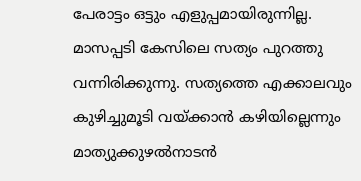പേരാട്ടം ഒട്ടും എളുപ്പമായിരുന്നില്ല. മാസപ്പടി കേസിലെ സത്യം പുറത്തു വന്നിരിക്കുന്നു. സത്യത്തെ എക്കാലവും കുഴിച്ചുമൂടി വയ്ക്കാന്‍ കഴിയില്ലെന്നും മാത്യുക്കുഴല്‍നാടന്‍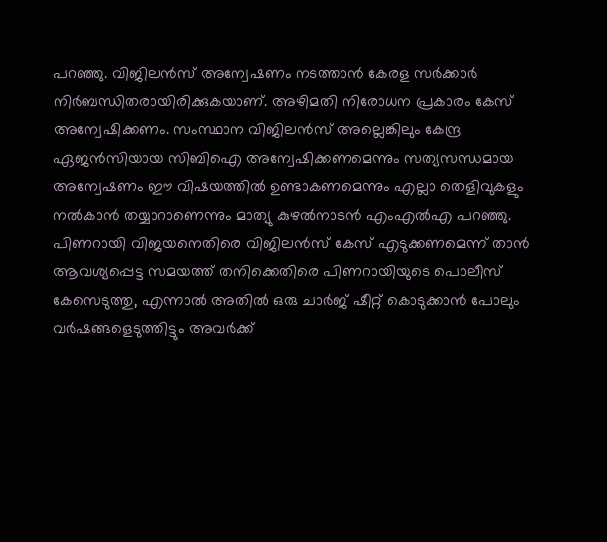പറഞ്ഞു. വിജിലന്‍സ് അന്വേഷണം നടത്താന്‍ കേരള സര്‍ക്കാര്‍ നിര്‍ബന്ധിതരായിരിക്കുകയാണ്. അഴിമതി നിരോധന പ്രകാരം കേസ് അന്വേഷിക്കണം. സംസ്ഥാന വിജിലൻസ് അല്ലെങ്കിലും കേന്ദ്ര ഏജൻസിയായ സിബിഐ അന്വേഷിക്കണമെന്നും സത്യസന്ധമായ അന്വേഷണം ഈ വിഷയത്തില്‍ ഉണ്ടാകണമെന്നും എല്ലാ തെളിവുകളും നല്‍കാന്‍ തയ്യാറാണെന്നും മാത്യു കുഴൽനാടൻ എംഎൽഎ പറഞ്ഞു. പിണറായി വിജയനെതിരെ വിജിലൻസ് കേസ് എടുക്കണമെന്ന് താന്‍ ആവശ്യപ്പെട്ട സമയത്ത് തനിക്കെതിരെ പിണറായിയുടെ പൊലീസ് കേസെടുത്തു, എന്നാല്‍ അതില്‍ ഒരു ചാര്‍ജ് ഷീറ്റ് കൊടുക്കാന്‍ പോലും വര്‍ഷങ്ങളെടുത്തിട്ടും അവര്‍ക്ക്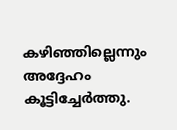കഴിഞ്ഞില്ലെന്നും അദ്ദേഹം കൂട്ടിച്ചേര്‍ത്തു.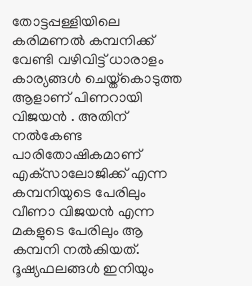തോട്ടപ്പള്ളിയിലെ കരിമണല്‍ കമ്പനിക്ക് വേണ്ടി വഴിവിട്ട് ധാരാളം കാര്യങ്ങള്‍ ചെയ്ത്‌കൊടുത്ത ആളാണ് പിണറായി വിജയൻ . അതിന് നൽകേണ്ട പാരിതോഷികമാണ് എക്‌സാലോജിക്ക് എന്ന കമ്പനിയുടെ പേരിലും വീണാ വിജയന്‍ എന്ന മകളുടെ പേരിലും ആ കമ്പനി നല്‍കിയത്. ദൂഷ്യഫലങ്ങള്‍ ഇനിയും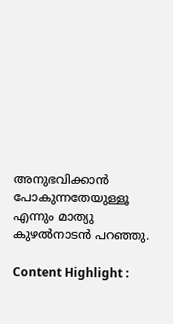അനുഭവിക്കാന്‍ പോകുന്നതേയുള്ളൂ എന്നും മാത്യു കുഴല്‍നാടന്‍ പറഞ്ഞു.

Content Highlight :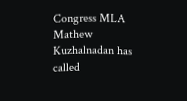Congress MLA Mathew Kuzhalnadan has called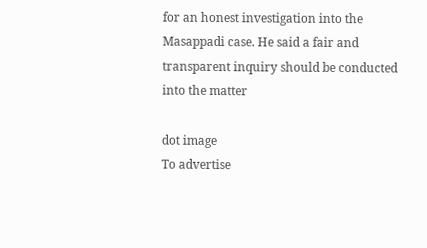for an honest investigation into the Masappadi case. He said a fair and transparent inquiry should be conducted into the matter

dot image
To advertise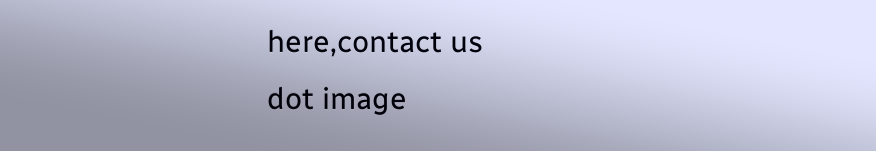here,contact us
dot image